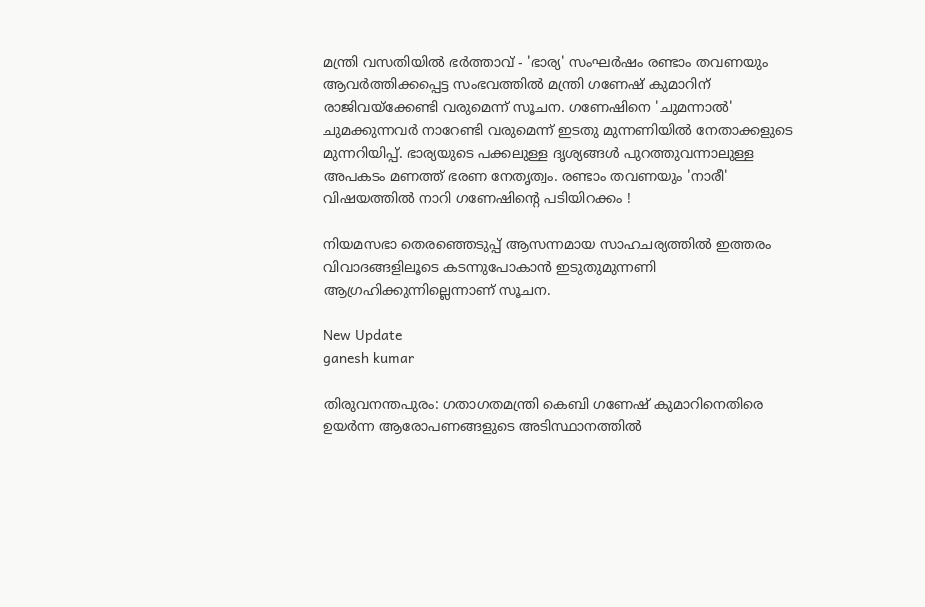മന്ത്രി വസതിയില്‍ ഭര്‍ത്താവ് - 'ഭാര്യ' സംഘര്‍ഷം രണ്ടാം തവണയും ആവര്‍ത്തിക്കപ്പെട്ട സംഭവത്തില്‍ മന്ത്രി ഗണേഷ് കുമാറിന് രാജിവയ്ക്കേണ്ടി വരുമെന്ന് സൂചന. ഗണേഷിനെ 'ചുമന്നാല്‍' ചുമക്കുന്നവര്‍ നാറേണ്ടി വരുമെന്ന് ഇടതു മുന്നണിയില്‍ നേതാക്കളുടെ മുന്നറിയിപ്പ്. ഭാര്യയുടെ പക്കലുള്ള ദൃശ്യങ്ങള്‍ പുറത്തുവന്നാലുള്ള അപകടം മണത്ത് ഭരണ നേതൃത്വം. രണ്ടാം തവണയും 'നാരീ' വിഷയത്തില്‍ നാറി ഗണേഷിന്‍റെ പടിയിറക്കം !

നിയമസഭാ തെരഞ്ഞെടുപ്പ് ആസന്നമായ സാഹചര്യത്തില്‍ ഇത്തരം വിവാദങ്ങളിലൂടെ കടന്നുപോകാന്‍ ഇടുതുമുന്നണി ആഗ്രഹിക്കുന്നില്ലെന്നാണ് സൂചന.

New Update
ganesh kumar

തിരുവനന്തപുരം: ഗതാഗതമന്ത്രി കെബി ഗണേഷ് കുമാറിനെതിരെ ഉയര്‍ന്ന ആരോപണങ്ങളുടെ അടിസ്ഥാനത്തില്‍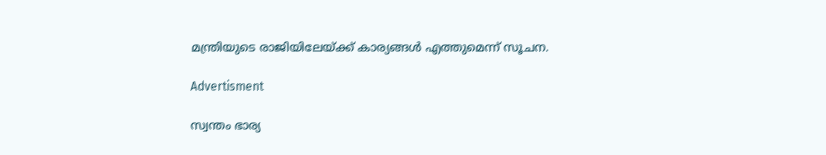മന്ത്രിയുടെ രാജിയിലേയ്ക്ക് കാര്യങ്ങള്‍ എത്തുമെന്ന് സൂചന.

Advertisment

സ്വന്തം ഭാര്യ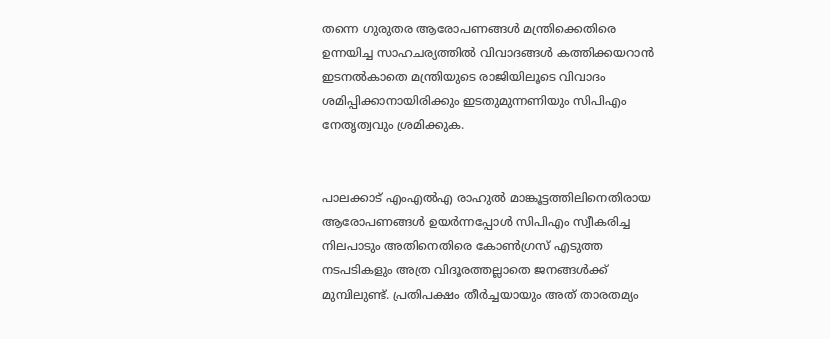തന്നെ ഗുരുതര ആരോപണങ്ങള്‍ മന്ത്രിക്കെതിരെ ഉന്നയിച്ച സാഹചര്യത്തില്‍ വിവാദങ്ങള്‍ കത്തിക്കയറാന്‍ ഇടനല്‍കാതെ മന്ത്രിയുടെ രാജിയിലൂടെ വിവാദം ശമിപ്പിക്കാനായിരിക്കും ഇടതുമുന്നണിയും സിപിഎം നേതൃത്വവും ശ്രമിക്കുക.


പാലക്കാട് എംഎല്‍എ രാഹുല്‍ മാങ്കൂട്ടത്തിലിനെതിരായ ആരോപണങ്ങള്‍ ഉയര്‍ന്നപ്പോള്‍ സിപിഎം സ്വീകരിച്ച നിലപാടും അതിനെതിരെ കോണ്‍ഗ്രസ് എടുത്ത നടപടികളും അത്ര വിദൂരത്തല്ലാതെ ജനങ്ങള്‍ക്ക് മുമ്പിലുണ്ട്. പ്രതിപക്ഷം തീര്‍ച്ചയായും അത് താരതമ്യം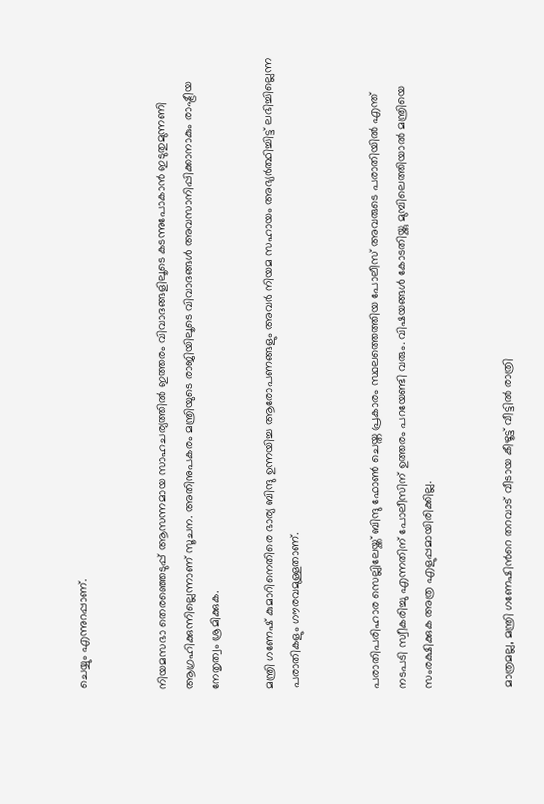ചെയ്യും എന്നുറപ്പാണ്.


നിയമസഭാ തെരഞ്ഞെടുപ്പ് ആസന്നമായ സാഹചര്യത്തില്‍ ഇത്തരം വിവാദങ്ങളിലൂടെ കടന്നുപോകാന്‍ ഇടുതുമുന്നണി ആഗ്രഹിക്കുന്നില്ലെന്നാണ് സൂചന. അതിനുപകരം മന്ത്രിയുടെ രാജിയിലൂടെ വിവാദങ്ങള്‍ അവസാനിപ്പിക്കാനാകും രാഷ്ട്രീയ നേതൃത്വം ശ്രമിക്കുക.

മന്ത്രി ഗണേഷ് കുമാറിനെതിരെ ഭാര്യ ബിന്ദു ഉന്നയിച്ച ആരോപണങ്ങളും അവര്‍ നിയമ സഹായം അഭ്യര്‍ത്ഥിച്ചിട്ട് ലഭിച്ചില്ലെന്ന പരാതികളും ഗൗരവമുള്ളതാണ്.


പരാതിപരിഹാര സെല്ലിലേയ്ക്ക് ബിന്ദു ഫോണ്‍ ചെയ്ത പ്രകാരം സ്ഥലത്തെത്തിയ പോലീസ് അവരുടെ പരാതിയില്‍ എന്ത് നടപടി സ്വീകരിച്ചു എന്നതിന് പോലീസിന് ഉത്തരം പറയേണ്ടി വരും. വിഷയങ്ങള്‍ കോടതിയ്ക്കു മുമ്പിലെത്തിയാല്‍ മന്ത്രിയെ സംരക്ഷിക്കുക അത്ര എളുപ്പമായിരിക്കില്ല.


മാത്രമല്ല, മന്ത്രി ഗണേഷിന്‍റെ തറവാട് വീടായ കീഴൂട്ട് വീട്ടില്‍ രാത്രി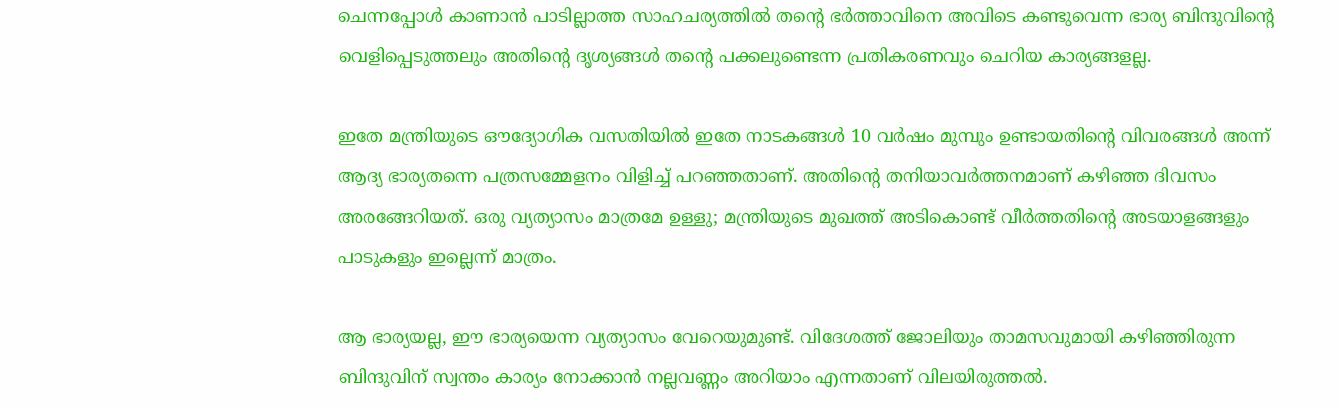ചെന്നപ്പോള്‍ കാണാന്‍ പാടില്ലാത്ത സാഹചര്യത്തില്‍ തന്‍റെ ഭര്‍ത്താവിനെ അവിടെ കണ്ടുവെന്ന ഭാര്യ ബിന്ദുവിന്‍റെ വെളിപ്പെടുത്തലും അതിന്‍റെ ദൃശ്യങ്ങള്‍ തന്‍റെ പക്കലുണ്ടെന്ന പ്രതികരണവും ചെറിയ കാര്യങ്ങളല്ല.

ഇതേ മന്ത്രിയുടെ ഔദ്യോഗിക വസതിയില്‍ ഇതേ നാടകങ്ങള്‍ 10 വര്‍ഷം മുമ്പും ഉണ്ടായതിന്‍റെ വിവരങ്ങള്‍ അന്ന് ആദ്യ ഭാര്യതന്നെ പത്രസമ്മേളനം വിളിച്ച് പറഞ്ഞതാണ്. അതിന്‍റെ തനിയാവര്‍ത്തനമാണ് കഴിഞ്ഞ ദിവസം അരങ്ങേറിയത്. ഒരു വ്യത്യാസം മാത്രമേ ഉള്ളു; മന്ത്രിയുടെ മുഖത്ത് അടികൊണ്ട് വീര്‍ത്തതിന്‍റെ അടയാളങ്ങളും പാടുകളും ഇല്ലെന്ന് മാത്രം.

ആ ഭാര്യയല്ല, ഈ ഭാര്യയെന്ന വ്യത്യാസം വേറെയുമുണ്ട്. വിദേശത്ത് ജോലിയും താമസവുമായി കഴിഞ്ഞിരുന്ന ബിന്ദുവിന് സ്വന്തം കാര്യം നോക്കാന്‍ നല്ലവണ്ണം അറിയാം എന്നതാണ് വിലയിരുത്തല്‍.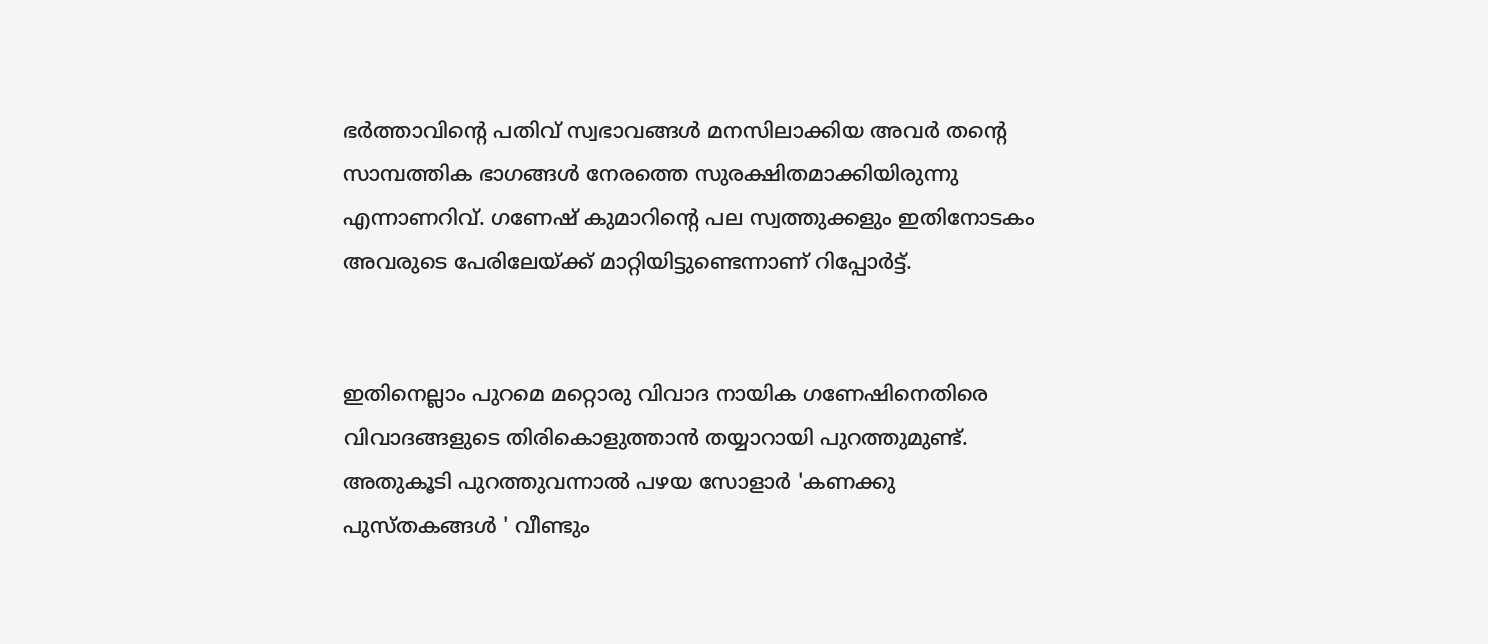ഭര്‍ത്താവിന്‍റെ പതിവ് സ്വഭാവങ്ങള്‍ മനസിലാക്കിയ അവര്‍ തന്‍റെ സാമ്പത്തിക ഭാഗങ്ങള്‍ നേരത്തെ സുരക്ഷിതമാക്കിയിരുന്നു എന്നാണറിവ്. ഗണേഷ് കുമാറിന്‍റെ പല സ്വത്തുക്കളും ഇതിനോടകം അവരുടെ പേരിലേയ്ക്ക് മാറ്റിയിട്ടുണ്ടെന്നാണ് റിപ്പോര്‍ട്ട്.


ഇതിനെല്ലാം പുറമെ മറ്റൊരു വിവാദ നായിക ഗണേഷിനെതിരെ വിവാദങ്ങളുടെ തിരികൊളുത്താന്‍ തയ്യാറായി പുറത്തുമുണ്ട്. അതുകൂടി പുറത്തുവന്നാല്‍ പഴയ സോളാര്‍ 'കണക്കു പുസ്തകങ്ങള്‍ ' വീണ്ടും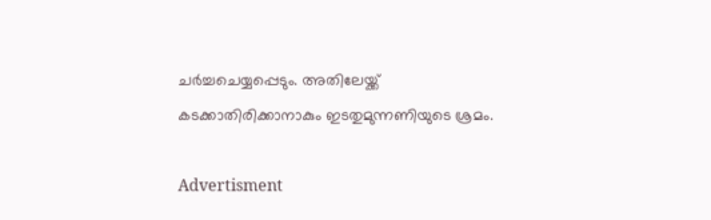ചര്‍ച്ചചെയ്യപ്പെടും. അതിലേയ്ക്ക് കടക്കാതിരിക്കാനാകും ഇടതുമുന്നണിയുടെ ശ്രമം.

Advertisment